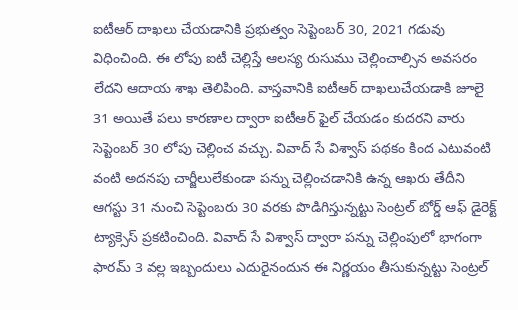ఐటీఆర్ దాఖలు చేయడానికి ప్రభుత్వం సెప్టెంబర్ 30, 2021 గడువు విధించింది. ఈ లోపు ఐటీ చెల్లిస్తే ఆలస్య రుసుము చెల్లించాల్సిన అవసరం లేదని ఆదాయ శాఖ తెలిపింది. వాస్తవానికి ఐటీఆర్ దాఖలుచేయడాకి జూలై 31 అయితే పలు కారణాల ద్వారా ఐటీఆర్ ఫైల్ చేయడం కుదరని వారు సెప్టెంబర్ 30 లోపు చెల్లించ వచ్చు. వివాద్ సే విశ్వాస్ పథకం కింద ఎటువంటి వంటి అదనపు చార్జీలులేకుండా పన్ను చెల్లించడానికి ఉన్న ఆఖరు తేదీని ఆగస్టు 31 నుంచి సెప్టెంబరు 30 వరకు పొడిగిస్తున్నట్టు సెంట్రల్ బోర్డ్ ఆఫ్ డైరెక్ట్ ట్యాక్సెస్ ప్రకటించింది. వివాద్ సే విశ్వాస్ ద్వారా పన్ను చెల్లింపులో భాగంగా ఫారమ్ 3 వల్ల ఇబ్బందులు ఎదురైనందున ఈ నిర్ణయం తీసుకున్నట్టు సెంట్రల్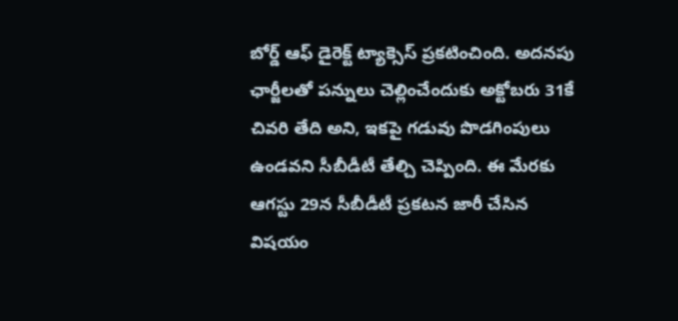బోర్డ్ ఆఫ్ డైరెక్ట్ ట్యాక్సెస్ ప్రకటించింది. అదనపు ఛార్జీలతో పన్నులు చెల్లించేందుకు అక్టోబరు 31కే చివరి తేది అని, ఇకపై గడువు పొడగింపులు ఉండవని సీబీడీటీ తేల్చి చెప్పింది. ఈ మేరకు ఆగస్టు 29న సీబీడీటీ ప్రకటన జారీ చేసిన విషయం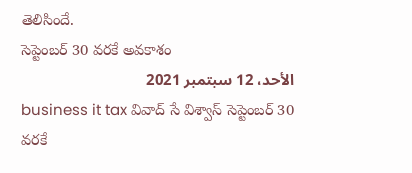తెలిసిందే.
సెప్టెంబర్ 30 వరకే అవకాశం
الأحد، 12 سبتمبر 2021
business it tax వివాద్ సే విశ్వాస్ సెప్టెంబర్ 30 వరకే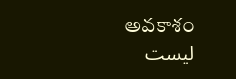అవకాశం
ليست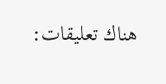هناك تعليقات: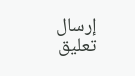إرسال تعليق